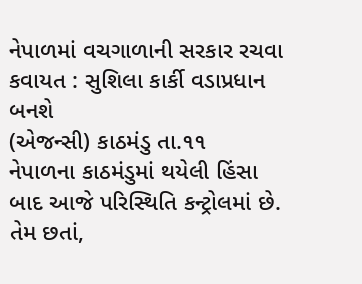નેપાળમાં વચગાળાની સરકાર રચવા કવાયત : સુશિલા કાર્કી વડાપ્રધાન બનશે
(એજન્સી) કાઠમંડુ તા.૧૧
નેપાળના કાઠમંડુમાં થયેલી હિંસા બાદ આજે પરિસ્થિતિ કન્ટ્રોલમાં છે. તેમ છતાં,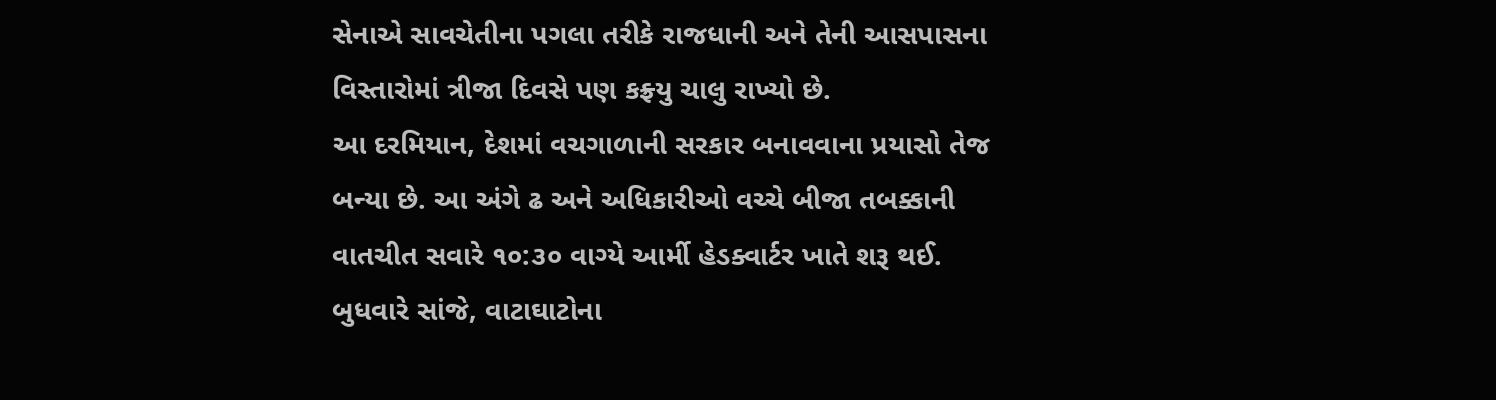સેનાએ સાવચેતીના પગલા તરીકે રાજધાની અને તેની આસપાસના વિસ્તારોમાં ત્રીજા દિવસે પણ કફ્ર્યુ ચાલુ રાખ્યો છે.
આ દરમિયાન, દેશમાં વચગાળાની સરકાર બનાવવાના પ્રયાસો તેજ બન્યા છે. આ અંગે ઢ અને અધિકારીઓ વચ્ચે બીજા તબક્કાની વાતચીત સવારે ૧૦:૩૦ વાગ્યે આર્મી હેડક્વાર્ટર ખાતે શરૂ થઈ.
બુધવારે સાંજે, વાટાઘાટોના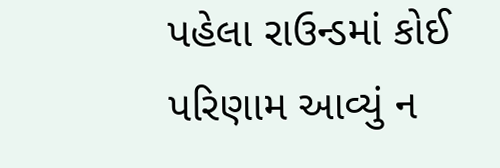પહેલા રાઉન્ડમાં કોઈ પરિણામ આવ્યું ન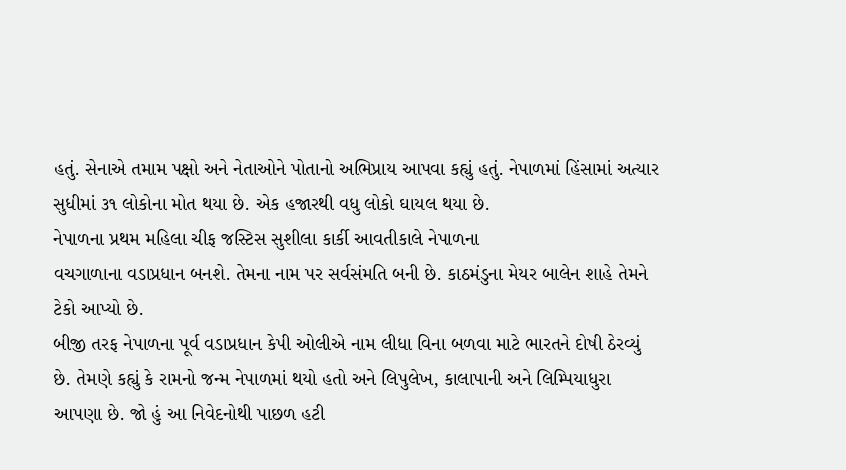હતું. સેનાએ તમામ પક્ષો અને નેતાઓને પોતાનો અભિપ્રાય આપવા કહ્યું હતું. નેપાળમાં હિંસામાં અત્યાર સુધીમાં ૩૧ લોકોના મોત થયા છે. એક હજારથી વધુ લોકો ઘાયલ થયા છે.
નેપાળના પ્રથમ મહિલા ચીફ જસ્ટિસ સુશીલા કાર્કી આવતીકાલે નેપાળના
વચગાળાના વડાપ્રધાન બનશે. તેમના નામ પર સર્વસંમતિ બની છે. કાઠમંડુના મેયર બાલેન શાહે તેમને ટેકો આપ્યો છે.
બીજી તરફ નેપાળના પૂર્વ વડાપ્રધાન કેપી ઓલીએ નામ લીધા વિના બળવા માટે ભારતને દોષી ઠેરવ્યું છે. તેમણે કહ્યું કે રામનો જન્મ નેપાળમાં થયો હતો અને લિપુલેખ, કાલાપાની અને લિમ્પિયાધુરા આપણા છે. જો હું આ નિવેદનોથી પાછળ હટી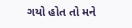ગયો હોત તો મને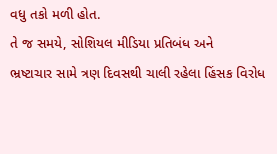વધુ તકો મળી હોત.
તે જ સમયે, સોશિયલ મીડિયા પ્રતિબંધ અને
ભ્રષ્ટાચાર સામે ત્રણ દિવસથી ચાલી રહેલા હિંસક વિરોધ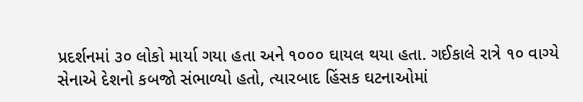પ્રદર્શનમાં ૩૦ લોકો માર્યા ગયા હતા અને ૧૦૦૦ ઘાયલ થયા હતા. ગઈકાલે રાત્રે ૧૦ વાગ્યે સેનાએ દેશનો કબજો સંભાળ્યો હતો, ત્યારબાદ હિંસક ઘટનાઓમાં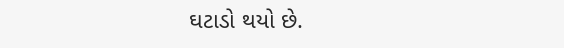ઘટાડો થયો છે.